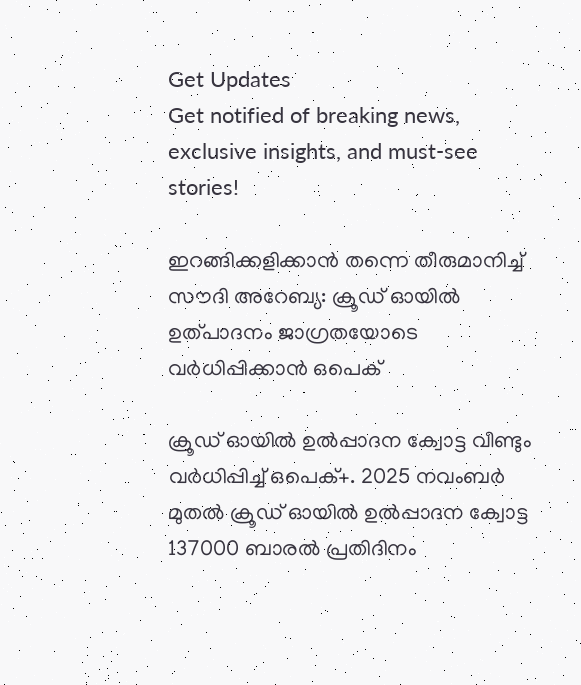Get Updates
Get notified of breaking news, exclusive insights, and must-see stories!

ഇറങ്ങിക്കളിക്കാന്‍ തന്നെ തീരുമാനിച്ച്  സൗദി അറേബ്യ: ക്രൂഡ് ഓയില്‍ ഉത്പാദനം ജാഗ്രതയോടെ വർധിപ്പിക്കാന്‍ ഒപെക്

ക്രൂഡ് ഓയിൽ ഉൽപ്പാദന ക്വോട്ട വീണ്ടും വർധിപ്പിച്ച് ഒപെക്+. 2025 നവംബർ മുതൽ ക്രൂഡ് ഓയിൽ ഉൽപ്പാദന ക്വോട്ട 137000 ബാരൽ പ്രതിദിനം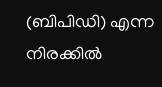(ബിപിഡി) എന്ന നിരക്കില്‍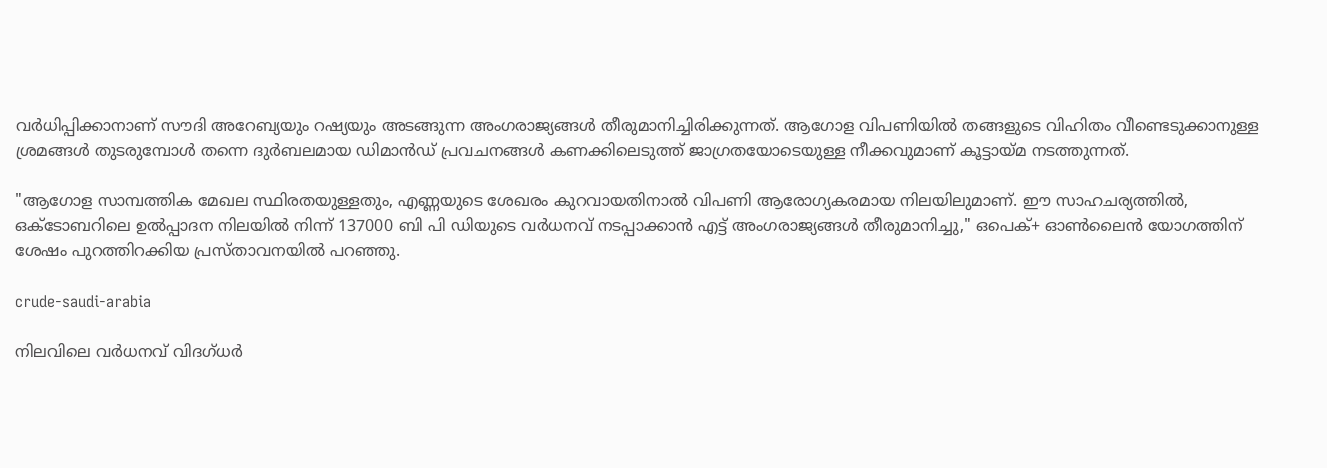വർധിപ്പിക്കാനാണ് സൗദി അറേബ്യയും റഷ്യയും അടങ്ങുന്ന അംഗരാജ്യങ്ങള്‍ തീരുമാനിച്ചിരിക്കുന്നത്. ആഗോള വിപണിയിൽ തങ്ങളുടെ വിഹിതം വീണ്ടെടുക്കാനുള്ള ശ്രമങ്ങൾ തുടരുമ്പോൾ തന്നെ ദുർബലമായ ഡിമാൻഡ് പ്രവചനങ്ങൾ കണക്കിലെടുത്ത് ജാഗ്രതയോടെയുള്ള നീക്കവുമാണ് കൂട്ടായ്മ നടത്തുന്നത്.

"ആഗോള സാമ്പത്തിക മേഖല സ്ഥിരതയുള്ളതും, എണ്ണയുടെ ശേഖരം കുറവായതിനാൽ വിപണി ആരോഗ്യകരമായ നിലയിലുമാണ്. ഈ സാഹചര്യത്തിൽ, ഒക്ടോബറിലെ ഉൽപ്പാദന നിലയിൽ നിന്ന് 137000 ബി പി ഡിയുടെ വർധനവ് നടപ്പാക്കാൻ എട്ട് അംഗരാജ്യങ്ങൾ തീരുമാനിച്ചു," ഒപെക്+ ഓൺലൈൻ യോഗത്തിന് ശേഷം പുറത്തിറക്കിയ പ്രസ്താവനയിൽ പറഞ്ഞു.

crude-saudi-arabia

നിലവിലെ വർധനവ് വിദഗ്ധർ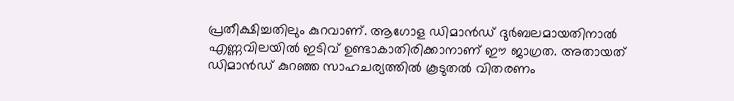പ്രതീക്ഷിച്ചതിലും കുറവാണ്. ആഗോള ഡിമാൻഡ് ദുർബലമായതിനാൽ എണ്ണവിലയിൽ ഇടിവ് ഉണ്ടാകാതിരിക്കാനാണ് ഈ ജാഗ്രത. അതായത് ഡിമാന്‍ഡ് കുറഞ്ഞ സാഹചര്യത്തില്‍ കൂടുതല്‍ വിതരണം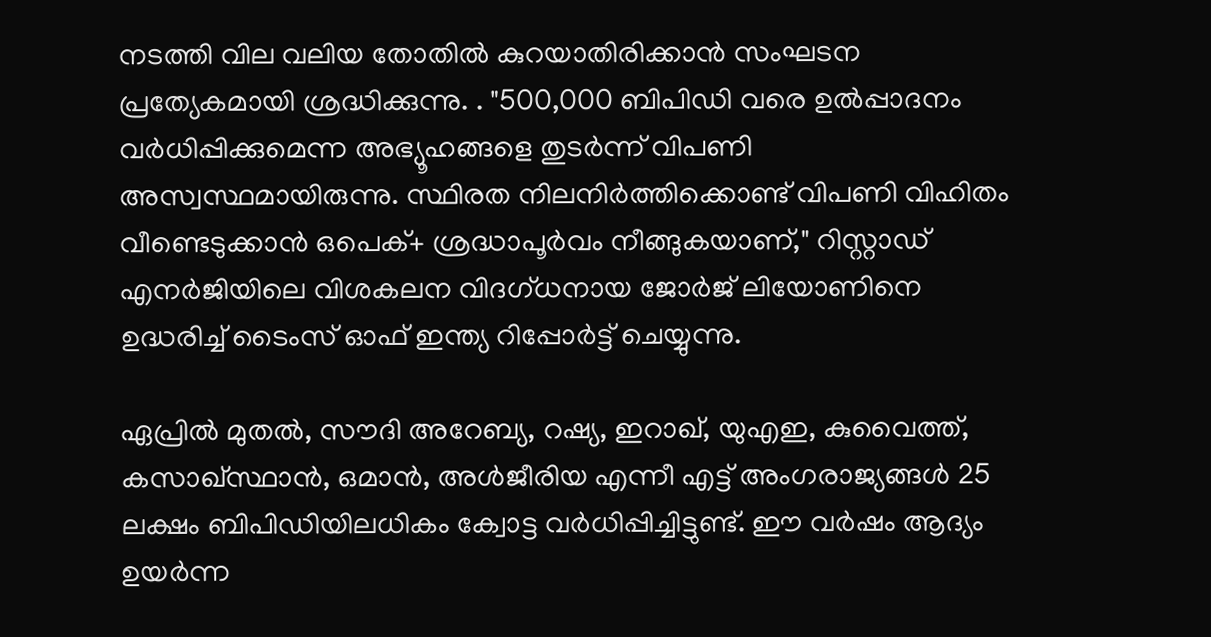നടത്തി വില വലിയ തോതില്‍ കുറയാതിരിക്കാന്‍ സംഘടന പ്രത്യേകമായി ശ്രദ്ധിക്കുന്നു. . "500,000 ബിപിഡി വരെ ഉൽപ്പാദനം വർധിപ്പിക്കുമെന്ന അഭ്യൂഹങ്ങളെ തുടർന്ന് വിപണി അസ്വസ്ഥമായിരുന്നു. സ്ഥിരത നിലനിർത്തിക്കൊണ്ട് വിപണി വിഹിതം വീണ്ടെടുക്കാൻ ഒപെക്+ ശ്രദ്ധാപൂർവം നീങ്ങുകയാണ്," റിസ്റ്റാഡ് എനർജിയിലെ വിശകലന വിദഗ്ധനായ ജോർജ് ലിയോണിനെ ഉദ്ധരിച്ച് ടൈംസ് ഓഫ് ഇന്ത്യ റിപ്പോർട്ട് ചെയ്യുന്നു.

ഏപ്രിൽ മുതൽ, സൗദി അറേബ്യ, റഷ്യ, ഇറാഖ്, യുഎഇ, കുവൈത്ത്, കസാഖ്സ്ഥാൻ, ഒമാൻ, അൾജീരിയ എന്നീ എട്ട് അംഗരാജ്യങ്ങൾ 25 ലക്ഷം ബിപിഡിയിലധികം ക്വോട്ട വർധിപ്പിച്ചിട്ടുണ്ട്. ഈ വർഷം ആദ്യം ഉയർന്ന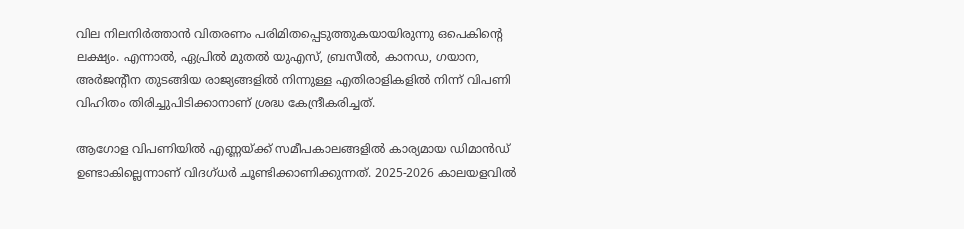വില നിലനിർത്താൻ വിതരണം പരിമിതപ്പെടുത്തുകയായിരുന്നു ഒപെകിന്റെ ലക്ഷ്യം. എന്നാൽ, ഏപ്രിൽ മുതൽ യുഎസ്, ബ്രസീൽ, കാനഡ, ഗയാന, അർജന്റീന തുടങ്ങിയ രാജ്യങ്ങളിൽ നിന്നുള്ള എതിരാളികളിൽ നിന്ന് വിപണി വിഹിതം തിരിച്ചുപിടിക്കാനാണ് ശ്രദ്ധ കേന്ദ്രീകരിച്ചത്.

ആഗോള വിപണിയില്‍ എണ്ണയ്ക്ക് സമീപകാലങ്ങളില്‍ കാര്യമായ ഡിമാൻഡ് ഉണ്ടാകില്ലെന്നാണ് വിദഗ്ധർ ചൂണ്ടിക്കാണിക്കുന്നത്. 2025-2026 കാലയളവിൽ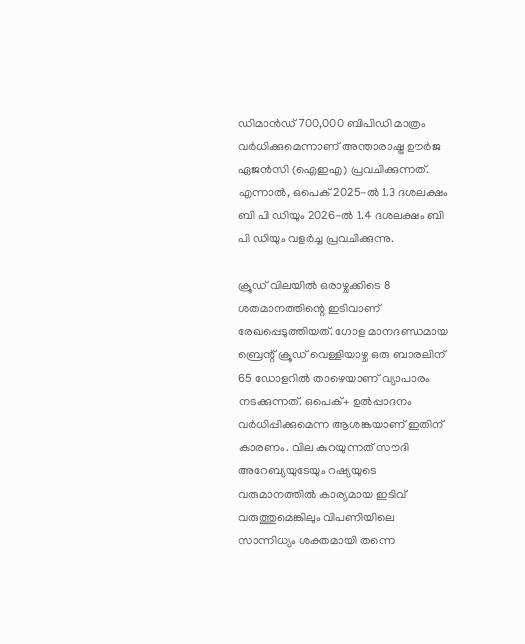ഡിമാൻഡ് 700,000 ബിപിഡി മാത്രം വർധിക്കുമെന്നാണ് അന്താരാഷ്ട്ര ഊർജ ഏജൻസി (ഐഇഎ) പ്രവചിക്കുന്നത്. എന്നാൽ, ഒപെക് 2025-ൽ 1.3 ദശലക്ഷം ബി പി ഡിയും 2026-ൽ 1.4 ദശലക്ഷം ബി പി ഡിയും വളർച്ച പ്രവചിക്കുന്നു.

ക്രൂഡ് വിലയില്‍ ഒരാഴ്ചക്കിടെ 8 ശതമാനത്തിന്റെ ഇടിവാണ് രേഖപ്പെടുത്തിയത്. ഗോള മാനദണ്ഡമായ ബ്രെന്റ് ക്രൂഡ് വെള്ളിയാഴ്ച ഒരു ബാരലിന് 65 ഡോളറിൽ താഴെയാണ് വ്യാപാരം നടക്കുന്നത്. ഒപെക്+ ഉൽപ്പാദനം വർധിപ്പിക്കുമെന്ന ആശങ്കയാണ് ഇതിന് കാരണം. വില കുറയുന്നത് സൗദി അറേബ്യയുടേയും റഷ്യയുടെ വരുമാനത്തില്‍ കാര്യമായ ഇടിവ് വരുത്തുമെങ്കിലും വിപണിയിലെ സാന്നിധ്യം ശക്തമായി തന്നെ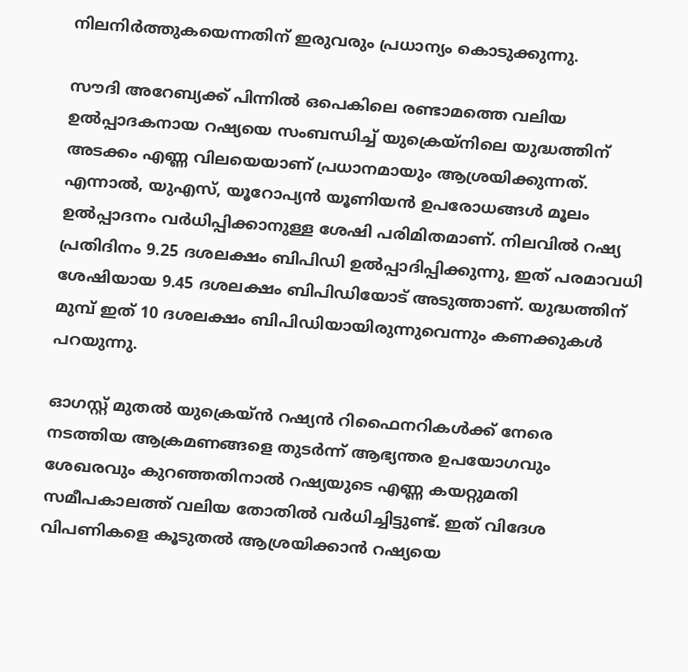നിലനിർത്തുകയെന്നതിന് ഇരുവരും പ്രധാന്യം കൊടുക്കുന്നു.

സൗദി അറേബ്യക്ക് പിന്നിൽ ഒപെകിലെ രണ്ടാമത്തെ വലിയ ഉൽപ്പാദകനായ റഷ്യയെ സംബന്ധിച്ച് യുക്രെയ്‌നിലെ യുദ്ധത്തിന് അടക്കം എണ്ണ വിലയെയാണ് പ്രധാനമായും ആശ്രയിക്കുന്നത്. എന്നാൽ, യുഎസ്, യൂറോപ്യൻ യൂണിയൻ ഉപരോധങ്ങൾ മൂലം ഉൽപ്പാദനം വർധിപ്പിക്കാനുള്ള ശേഷി പരിമിതമാണ്. നിലവിൽ റഷ്യ പ്രതിദിനം 9.25 ദശലക്ഷം ബിപിഡി ഉൽപ്പാദിപ്പിക്കുന്നു, ഇത് പരമാവധി ശേഷിയായ 9.45 ദശലക്ഷം ബിപിഡിയോട് അടുത്താണ്. യുദ്ധത്തിന് മുമ്പ് ഇത് 10 ദശലക്ഷം ബിപിഡിയായിരുന്നുവെന്നും കണക്കുകള്‍ പറയുന്നു.

ഓഗസ്റ്റ് മുതൽ യുക്രെയ്ൻ റഷ്യൻ റിഫൈനറികൾക്ക് നേരെ നടത്തിയ ആക്രമണങ്ങളെ തുടർന്ന് ആഭ്യന്തര ഉപയോഗവും ശേഖരവും കുറഞ്ഞതിനാൽ റഷ്യയുടെ എണ്ണ കയറ്റുമതി സമീപകാലത്ത് വലിയ തോതില്‍ വർധിച്ചിട്ടുണ്ട്. ഇത് വിദേശ വിപണികളെ കൂടുതൽ ആശ്രയിക്കാൻ റഷ്യയെ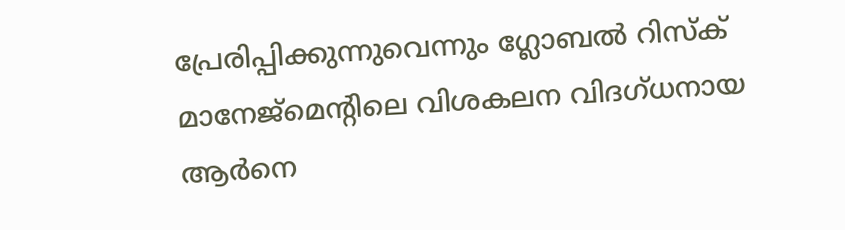പ്രേരിപ്പിക്കുന്നുവെന്നും ഗ്ലോബൽ റിസ്ക് മാനേജ്മെന്റിലെ വിശകലന വിദഗ്ധനായ ആർനെ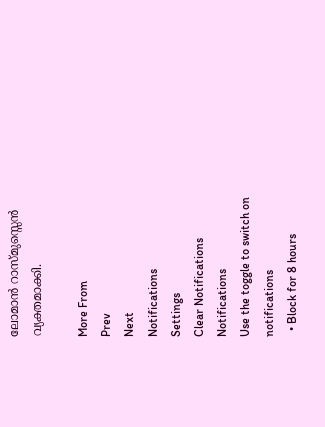ലോമാൻ റാസ്മുസ്സെൻ വ്യക്തമാക്കി.

More From
Prev
Next
Notifications
Settings
Clear Notifications
Notifications
Use the toggle to switch on notifications
  • Block for 8 hours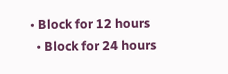• Block for 12 hours
  • Block for 24 hours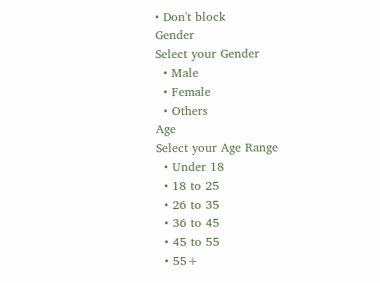• Don't block
Gender
Select your Gender
  • Male
  • Female
  • Others
Age
Select your Age Range
  • Under 18
  • 18 to 25
  • 26 to 35
  • 36 to 45
  • 45 to 55
  • 55+